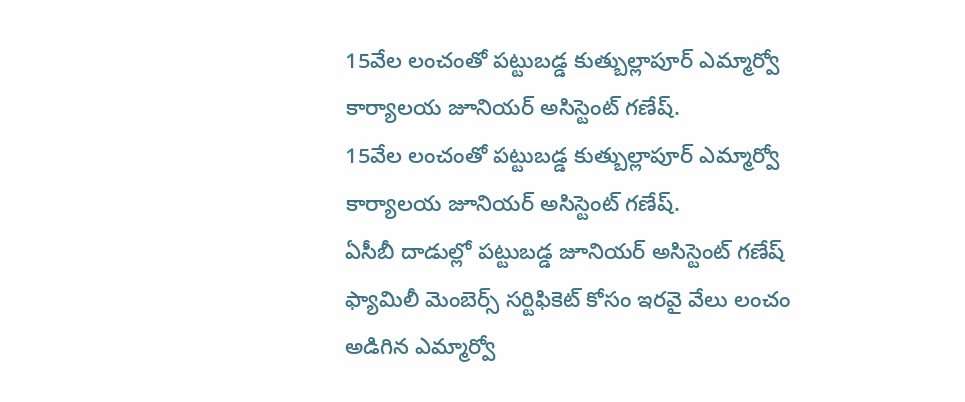15వేల లంచంతో పట్టుబడ్డ కుత్బుల్లాపూర్ ఎమ్మార్వో కార్యాలయ జూనియర్ అసిస్టెంట్ గణేష్.
15వేల లంచంతో పట్టుబడ్డ కుత్బుల్లాపూర్ ఎమ్మార్వో కార్యాలయ జూనియర్ అసిస్టెంట్ గణేష్.
ఏసీబీ దాడుల్లో పట్టుబడ్డ జూనియర్ అసిస్టెంట్ గణేష్
ఫ్యామిలీ మెంబెర్స్ సర్టిఫికెట్ కోసం ఇరవై వేలు లంచం అడిగిన ఎమ్మార్వో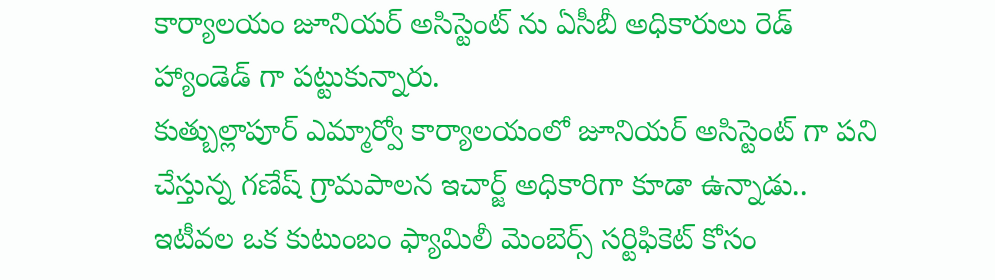కార్యాలయం జూనియర్ అసిస్టెంట్ ను ఏసీబీ అధికారులు రెడ్ హ్యాండెడ్ గా పట్టుకున్నారు.
కుత్బుల్లాపూర్ ఎమ్మార్వో కార్యాలయంలో జూనియర్ అసిస్టెంట్ గా పని చేస్తున్న గణేష్ గ్రామపాలన ఇచార్జ్ అధికారిగా కూడా ఉన్నాడు..
ఇటీవల ఒక కుటుంబం ఫ్యామిలీ మెంబెర్స్ సర్టిఫికెట్ కోసం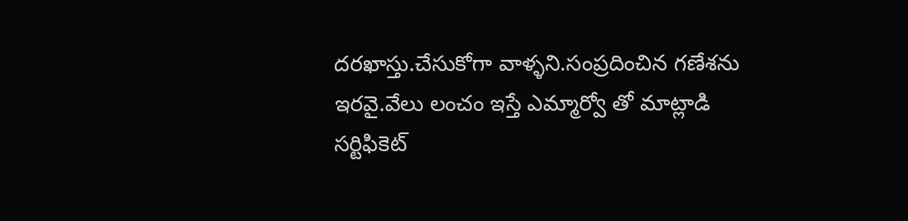దరఖాస్తు.చేసుకోగా వాళ్ళని.సంప్రదించిన గణేశను ఇరవై.వేలు లంచం ఇస్తే ఎమ్మార్వో తో మాట్లాడి సర్టిఫికెట్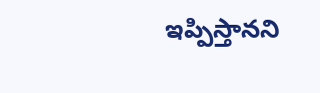ఇప్పిస్తానని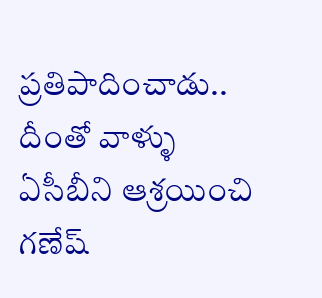ప్రతిపాదించాడు.. దీంతో వాళ్ళు ఏసీబీని ఆశ్రయించి గణేష్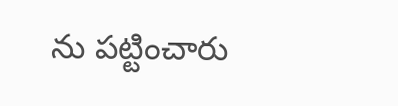ను పట్టించారు